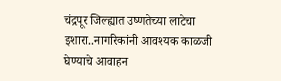चंद्रपूर जिल्ह्यात उष्णतेच्या लाटेचा इशारा..नागरिकांनी आवश्यक काळजी घेण्याचे आवाहन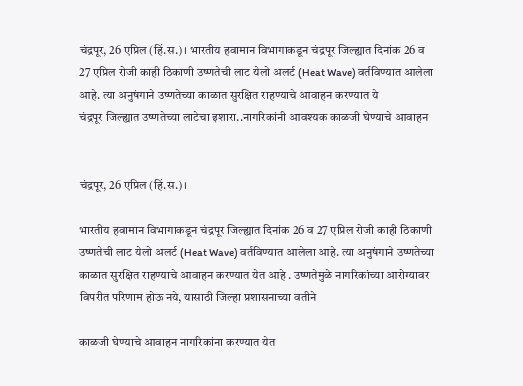चंद्रपूर, 26 एप्रिल (हिं.स.)। भारतीय हवामान विभागाकडून चंद्रपूर जिल्ह्यात दिनांक 26 व 27 एप्रिल रोजी काही ठिकाणी उष्णतेची लाट येलो अलर्ट (Heat Wave) वर्तविण्यात आलेला आहे. त्या अनुषंगाने उष्णतेच्या काळात सुरक्षित राहण्याचे आवाहन करण्यात ये
चंद्रपूर जिल्ह्यात उष्णतेच्या लाटेचा इशारा..नागरिकांनी आवश्यक काळजी घेण्याचे आवाहन


चंद्रपूर, 26 एप्रिल (हिं.स.)।

भारतीय हवामान विभागाकडून चंद्रपूर जिल्ह्यात दिनांक 26 व 27 एप्रिल रोजी काही ठिकाणी उष्णतेची लाट येलो अलर्ट (Heat Wave) वर्तविण्यात आलेला आहे. त्या अनुषंगाने उष्णतेच्या काळात सुरक्षित राहण्याचे आवाहन करण्यात येत आहे . उष्णतेमुळे नागरिकांच्या आरोग्यावर विपरीत परिणाम होऊ नये, यासाठी जिल्हा प्रशासनाच्या वतीने

काळजी घेण्याचे आवाहन नागरिकांना करण्यात येत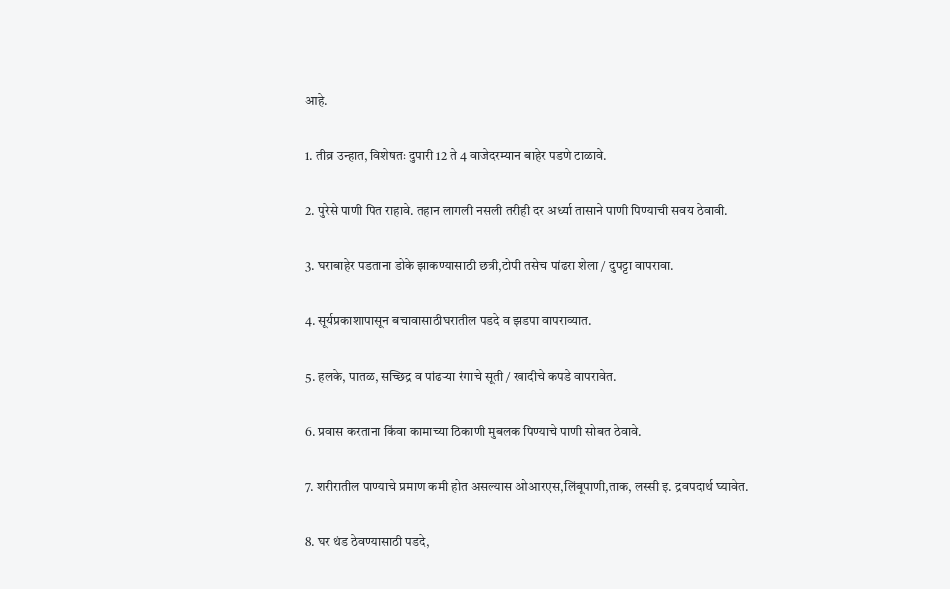आहे.

1. तीव्र उन्हात, विशेषतः दुपारी 12 ते 4 वाजेदरम्यान बाहेर पडणे टाळावे.

2. पुरेसे पाणी पित राहावे. तहान लागली नसली तरीही दर अर्ध्या तासाने पाणी पिण्याची सवय ठेवावी.

3. घराबाहेर पडताना डोके झाकण्यासाठी छत्री,टोपी तसेच पांढरा शेला / दुपट्टा वापरावा.

4. सूर्यप्रकाशापासून बचावासाठीघरातील पडदे व झडपा वापराव्यात.

5. हलके, पातळ, सच्छिद्र व पांढऱ्या रंगाचे सूती / खादीचे कपडे वापरावेत.

6. प्रवास करताना किंवा कामाच्या ठिकाणी मुबलक पिण्याचे पाणी सोबत ठेवावे.

7. शरीरातील पाण्याचे प्रमाण कमी होत असल्यास ओआरएस,लिंबूपाणी,ताक, लस्सी इ. द्रवपदार्थ घ्यावेत.

8. घर थंड ठेवण्यासाठी पडदे,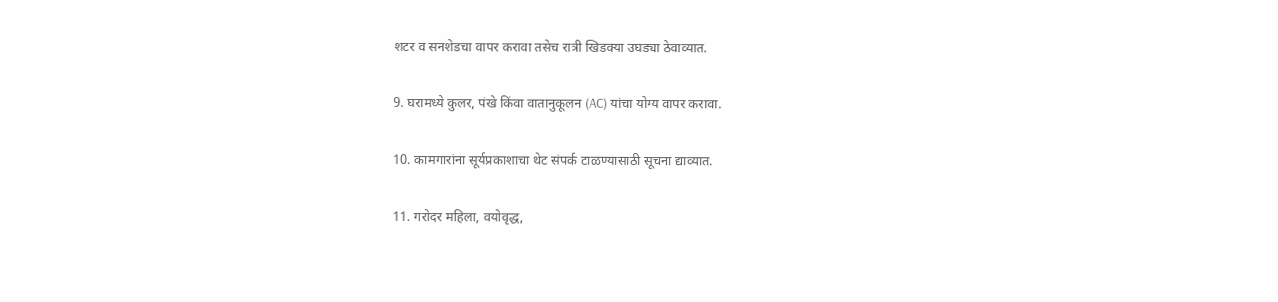शटर व सनशेडचा वापर करावा तसेच रात्री खिडक्या उघड्या ठेवाव्यात.

9. घरामध्ये कुलर, पंखे किंवा वातानुकूलन (AC) यांचा योग्य वापर करावा.

10. कामगारांना सूर्यप्रकाशाचा थेट संपर्क टाळण्यासाठी सूचना द्याव्यात.

11. गरोदर महिला, वयोवृद्ध,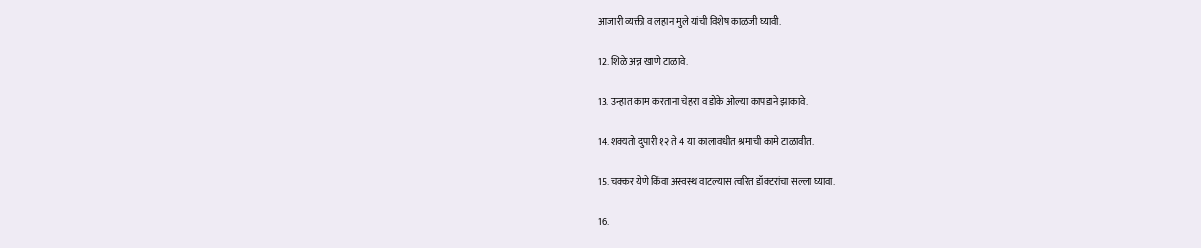आजारी व्यक्ती व लहान मुले यांची विशेष काळजी घ्यावी.

12. शिळे अन्न खाणे टाळावे.

13. उन्हात काम करताना चेहरा व डोके ओल्या कापडाने झाकावे.

14. शक्यतो दुपारी १२ ते 4 या कालावधीत श्रमाची कामे टाळावीत.

15. चक्कर येणे किंवा अस्वस्थ वाटल्यास त्वरित डॉक्टरांचा सल्ला घ्यावा.

16.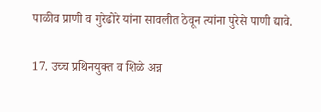पाळीव प्राणी व गुरेढोरे यांना सावलीत ठेवून त्यांना पुरेसे पाणी द्यावे.

17. उच्च प्रथिनयुक्त व शिळे अन्न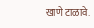खाणे टाळावे.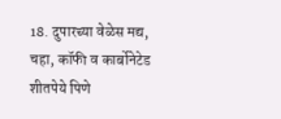18. दुपारच्या वेळेस मद्य, चहा, कॉफी व कार्बोनेटेड शीतपेये पिणे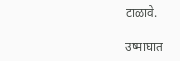टाळावे.

उष्माघात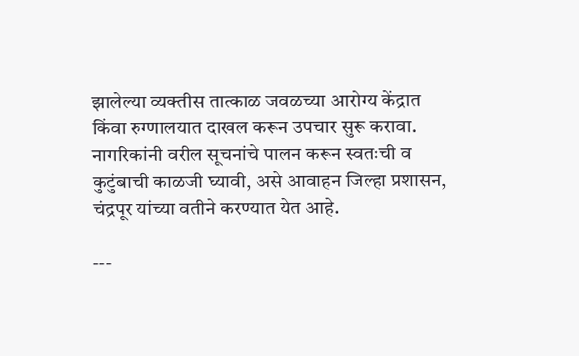झालेल्या व्यक्तीस तात्काळ जवळच्या आरोग्य केंद्रात किंवा रुग्णालयात दाखल करून उपचार सुरू करावा. नागरिकांनी वरील सूचनांचे पालन करून स्वतःची व कुटुंबाची काळजी घ्यावी, असे आवाहन जिल्हा प्रशासन, चंद्रपूर यांच्या वतीने करण्यात येत आहे.

---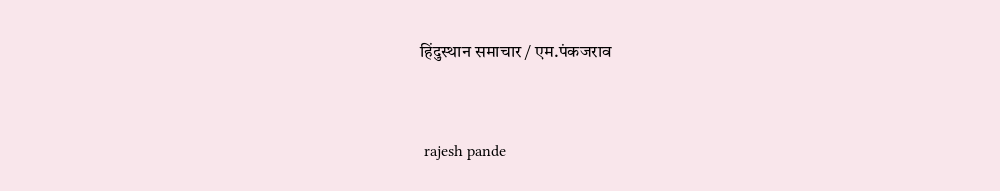हिंदुस्थान समाचार / एम.पंकजराव


 rajesh pande